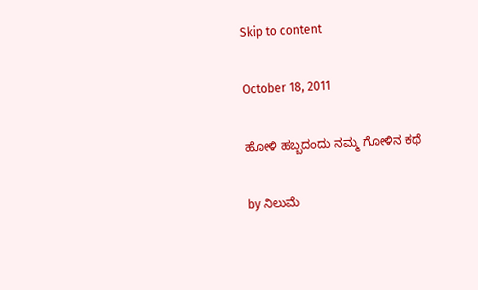Skip to content

October 18, 2011

ಹೋಳಿ ಹಬ್ಬದಂದು ನಮ್ಮ ಗೋಳಿನ ಕಥೆ

by ನಿಲುಮೆ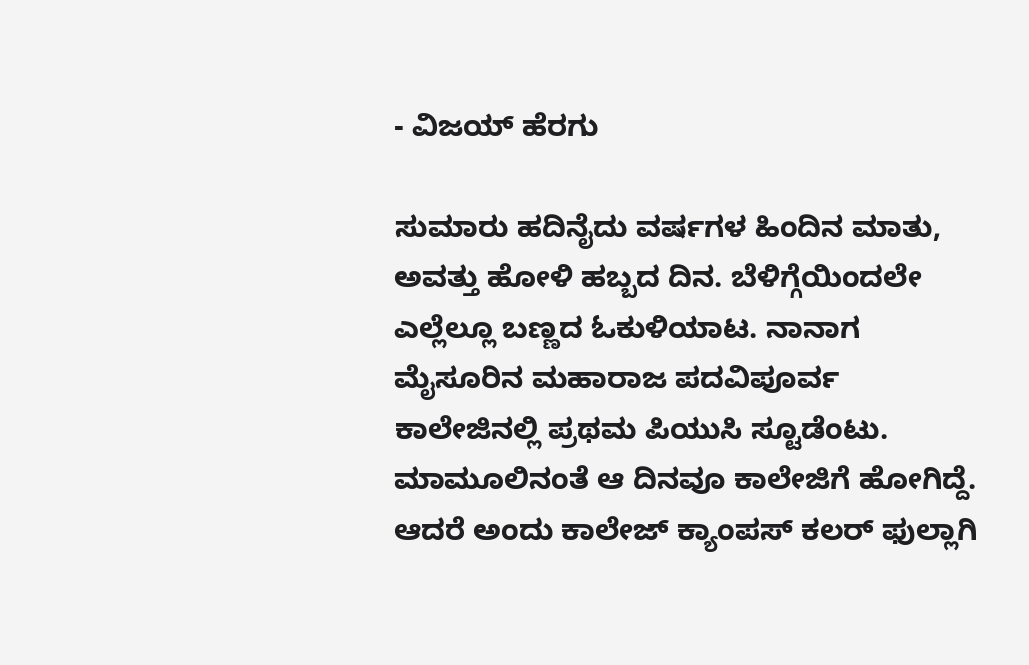- ವಿಜಯ್ ಹೆರಗು

ಸುಮಾರು ಹದಿನೈದು ವರ್ಷಗಳ ಹಿಂದಿನ ಮಾತು, ಅವತ್ತು ಹೋಳಿ ಹಬ್ಬದ ದಿನ. ಬೆಳಿಗ್ಗೆಯಿಂದಲೇ ಎಲ್ಲೆಲ್ಲೂ ಬಣ್ಣದ ಓಕುಳಿಯಾಟ. ನಾನಾಗ ಮೈಸೂರಿನ ಮಹಾರಾಜ ಪದವಿಪೂರ್ವ ಕಾಲೇಜಿನಲ್ಲಿ ಪ್ರಥಮ ಪಿಯುಸಿ ಸ್ಟೂಡೆಂಟು. ಮಾಮೂಲಿನಂತೆ ಆ ದಿನವೂ ಕಾಲೇಜಿಗೆ ಹೋಗಿದ್ದೆ. ಆದರೆ ಅಂದು ಕಾಲೇಜ್ ಕ್ಯಾಂಪಸ್ ಕಲರ್ ಫುಲ್ಲಾಗಿ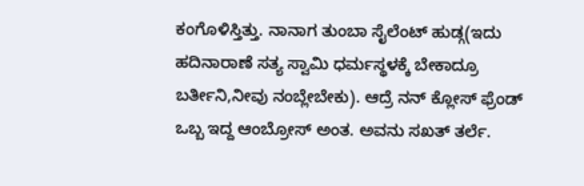ಕಂಗೊಳಿಸ್ತಿತ್ತು. ನಾನಾಗ ತುಂಬಾ ಸೈಲೆಂಟ್ ಹುಡ್ಗ(ಇದು ಹದಿನಾರಾಣೆ ಸತ್ಯ ಸ್ವಾಮಿ ಧರ್ಮಸ್ಥಳಕ್ಕೆ ಬೇಕಾದ್ರೂ ಬರ್ತೀನಿ,ನೀವು ನಂಬ್ಲೇಬೇಕು). ಆದ್ರೆ ನನ್ ಕ್ಲೋಸ್ ಫ್ರೆಂಡ್ ಒಬ್ಬ ಇದ್ದ ಆಂಬ್ರೋಸ್ ಅಂತ. ಅವನು ಸಖತ್ ತರ್ಲೆ.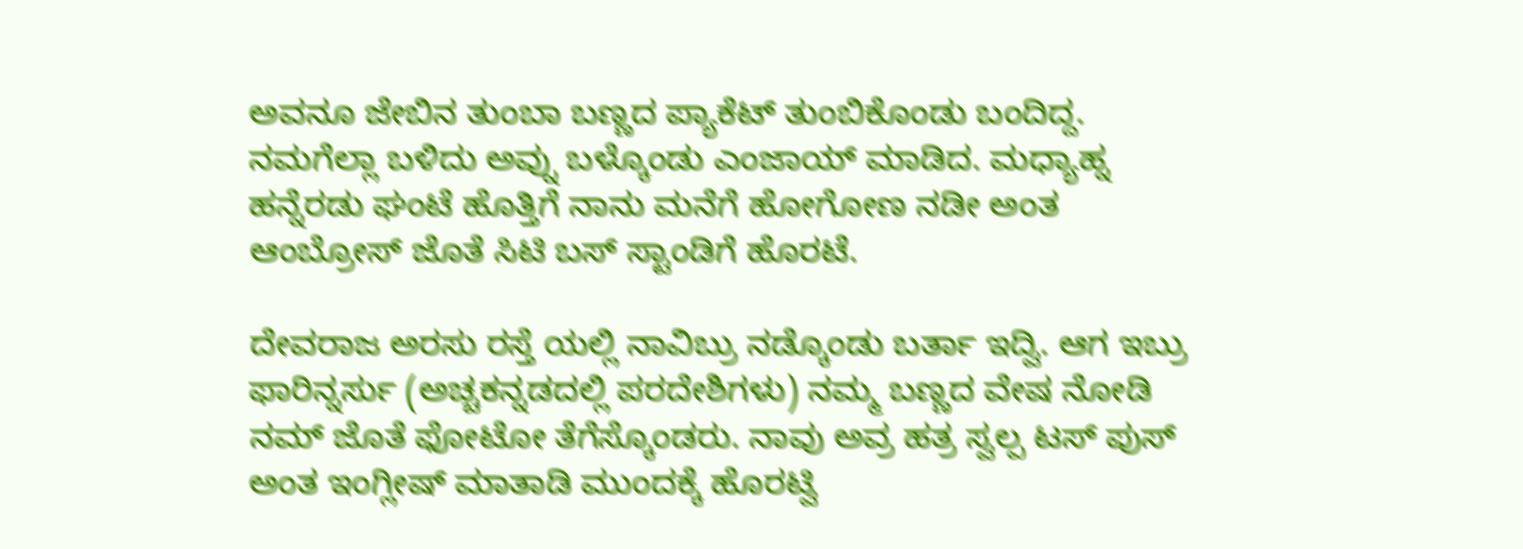ಅವನೂ ಜೇಬಿನ ತುಂಬಾ ಬಣ್ಣದ ಪ್ಯಾಕೆಟ್ ತುಂಬಿಕೊಂಡು ಬಂದಿದ್ದ. ನಮಗೆಲ್ಲಾ ಬಳಿದು ಅವ್ನು ಬಳ್ಕೊಂಡು ಎಂಜಾಯ್ ಮಾಡಿದ. ಮಧ್ಯಾಹ್ನ ಹನ್ನೆರಡು ಘಂಟೆ ಹೊತ್ತಿಗೆ ನಾನು ಮನೆಗೆ ಹೋಗೋಣ ನಡೀ ಅಂತ ಆಂಬ್ರೋಸ್ ಜೊತೆ ಸಿಟಿ ಬಸ್ ಸ್ಟಾಂಡಿಗೆ ಹೊರಟೆ.

ದೇವರಾಜ ಅರಸು ರಸ್ತೆ ಯಲ್ಲಿ ನಾವಿಬ್ರು ನಡ್ಕೊಂಡು ಬರ್ತಾ ಇದ್ವಿ. ಆಗ ಇಬ್ರು ಫಾರಿನ್ನರ್ಸು (ಅಚ್ಚಕನ್ನಡದಲ್ಲಿ ಪರದೇಶಿಗಳು) ನಮ್ಮ ಬಣ್ಣದ ವೇಷ ನೋಡಿ ನಮ್ ಜೊತೆ ಫೋಟೋ ತೆಗೆಸ್ಕೊಂಡರು. ನಾವು ಅವ್ರ ಹತ್ರ ಸ್ವಲ್ಪ ಟಸ್ ಪುಸ್ ಅಂತ ಇಂಗ್ಲೀಷ್ ಮಾತಾಡಿ ಮುಂದಕ್ಕೆ ಹೊರಟ್ವಿ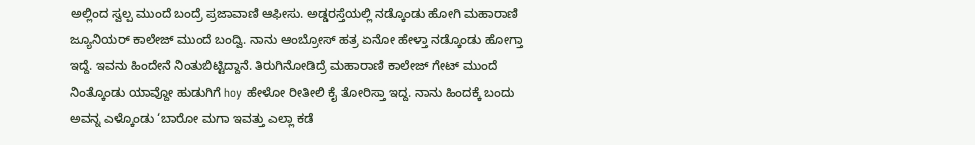ಅಲ್ಲಿಂದ ಸ್ವಲ್ಪ ಮುಂದೆ ಬಂದ್ರೆ ಪ್ರಜಾವಾಣಿ ಆಫೀಸು. ಅಡ್ಡರಸ್ತೆಯಲ್ಲಿ ನಡ್ಕೊಂಡು ಹೋಗಿ ಮಹಾರಾಣಿ ಜ್ಯೂನಿಯರ್ ಕಾಲೇಜ್ ಮುಂದೆ ಬಂದ್ವಿ. ನಾನು ಆಂಬ್ರೋಸ್ ಹತ್ರ ಏನೋ ಹೇಳ್ತಾ ನಡ್ಕೊಂಡು ಹೋಗ್ತಾ ಇದ್ದೆ. ಇವನು ಹಿಂದೇನೆ ನಿಂತುಬಿಟ್ಟಿದ್ದಾನೆ. ತಿರುಗಿನೋಡಿದ್ರೆ ಮಹಾರಾಣಿ ಕಾಲೇಜ್ ಗೇಟ್ ಮುಂದೆ ನಿಂತ್ಕೊಂಡು ಯಾವ್ದೋ ಹುಡುಗಿಗೆ hoy ಹೇಳೋ ರೀತೀಲಿ ಕೈ ತೋರಿಸ್ತಾ ಇದ್ದ. ನಾನು ಹಿಂದಕ್ಕೆ ಬಂದು ಅವನ್ನ ಎಳ್ಕೊಂಡು ‘ಬಾರೋ ಮಗಾ ಇವತ್ತು ಎಲ್ಲಾ ಕಡೆ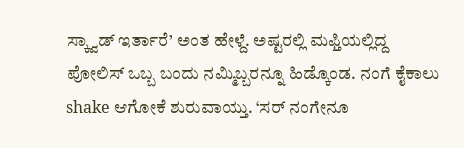ಸ್ಕ್ವಾಡ್ ಇರ್ತಾರೆ’ ಅಂತ ಹೇಳ್ದೆ. ಅಷ್ಟರಲ್ಲಿ ಮಫ್ತಿಯಲ್ಲಿದ್ದ ಪೋಲಿಸ್ ಒಬ್ಬ ಬಂದು ನಮ್ಮಿಬ್ಬರನ್ನೂ ಹಿಡ್ಕೊಂಡ. ನಂಗೆ ಕೈಕಾಲು shake ಆಗೋಕೆ ಶುರುವಾಯ್ತು. ‘ಸರ್ ನಂಗೇನೂ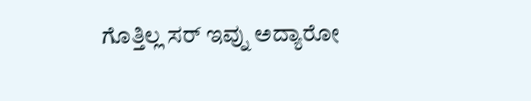ಗೊತ್ತಿಲ್ಲ ಸರ್ ಇವ್ನು ಅದ್ಯಾರೋ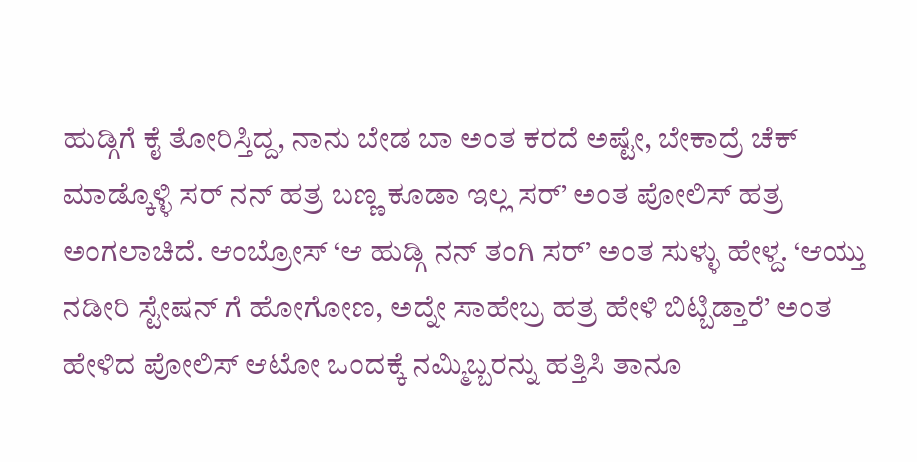ಹುಡ್ಗಿಗೆ ಕೈ ತೋರಿಸ್ತಿದ್ದ, ನಾನು ಬೇಡ ಬಾ ಅಂತ ಕರದೆ ಅಷ್ಟೇ, ಬೇಕಾದ್ರೆ ಚೆಕ್ ಮಾಡ್ಕೊಳ್ಳಿ ಸರ್ ನನ್ ಹತ್ರ ಬಣ್ಣ ಕೂಡಾ ಇಲ್ಲ ಸರ್’ ಅಂತ ಪೋಲಿಸ್ ಹತ್ರ ಅಂಗಲಾಚಿದೆ. ಆಂಬ್ರೋಸ್ ‘ಆ ಹುಡ್ಗಿ ನನ್ ತಂಗಿ ಸರ್’ ಅಂತ ಸುಳ್ಳು ಹೇಳ್ದ. ‘ಆಯ್ತು ನಡೀರಿ ಸ್ಟೇಷನ್ ಗೆ ಹೋಗೋಣ, ಅದ್ನೇ ಸಾಹೇಬ್ರ ಹತ್ರ ಹೇಳಿ ಬಿಟ್ಬಿಡ್ತಾರೆ’ ಅಂತ ಹೇಳಿದ ಪೋಲಿಸ್ ಆಟೋ ಒಂದಕ್ಕೆ ನಮ್ಮಿಬ್ಬರನ್ನು ಹತ್ತಿಸಿ ತಾನೂ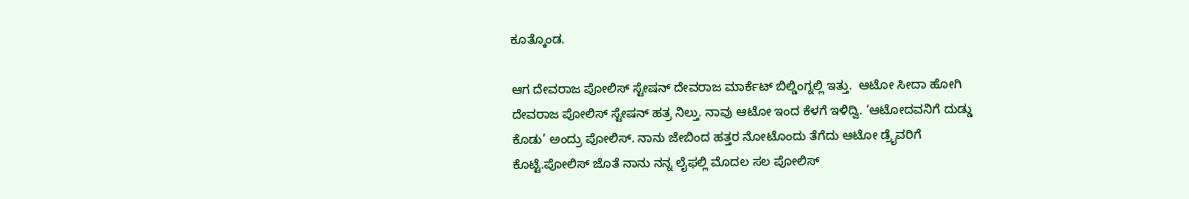ಕೂತ್ಕೊಂಡ.

ಆಗ ದೇವರಾಜ ಪೋಲಿಸ್ ಸ್ಟೇಷನ್ ದೇವರಾಜ ಮಾರ್ಕೆಟ್ ಬಿಲ್ಡಿಂಗ್ನಲ್ಲಿ ಇತ್ತು.  ಆಟೋ ಸೀದಾ ಹೋಗಿ ದೇವರಾಜ ಪೋಲಿಸ್ ಸ್ಟೇಷನ್ ಹತ್ರ ನಿಲ್ತು. ನಾವು ಆಟೋ ಇಂದ ಕೆಳಗೆ ಇಳಿದ್ವಿ. ‘ಆಟೋದವನಿಗೆ ದುಡ್ಡು ಕೊಡು’ ಅಂದ್ರು ಪೋಲಿಸ್. ನಾನು ಜೇಬಿಂದ ಹತ್ತರ ನೋಟೊಂದು ತೆಗೆದು ಆಟೋ ಡ್ರೈವರಿಗೆ ಕೊಟ್ಟೆ.ಪೋಲಿಸ್ ಜೊತೆ ನಾನು ನನ್ನ ಲೈಫಲ್ಲಿ ಮೊದಲ ಸಲ ಪೋಲಿಸ್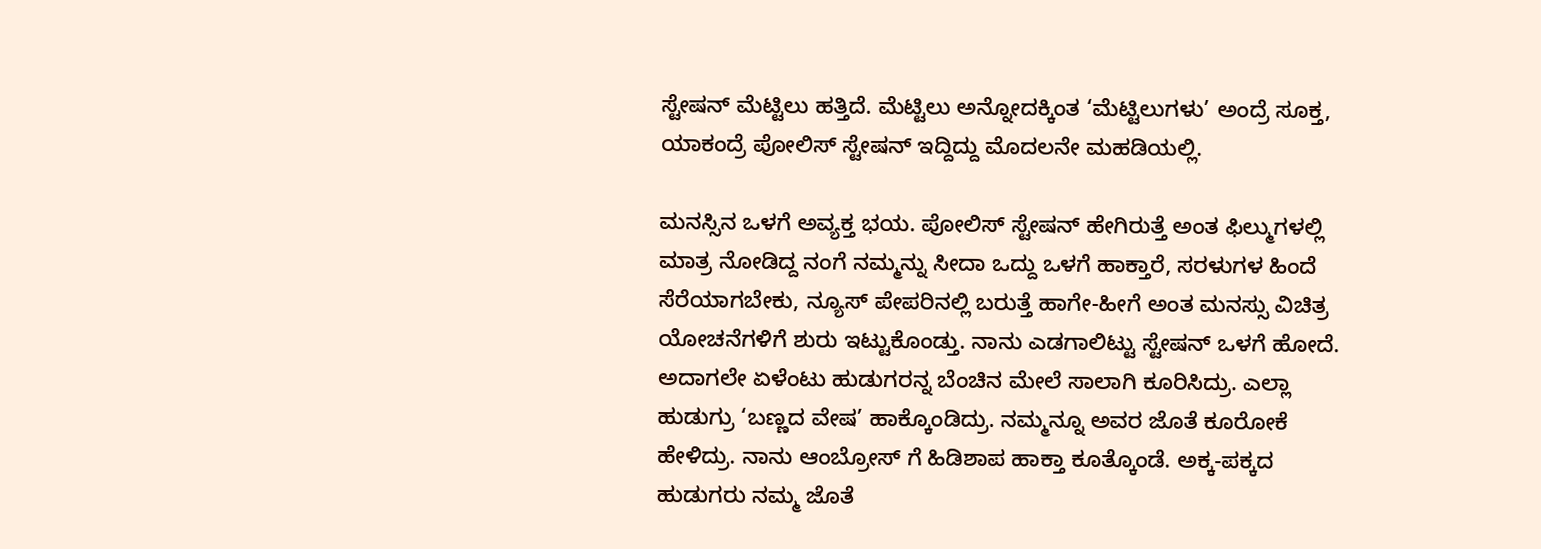ಸ್ಟೇಷನ್ ಮೆಟ್ಟಿಲು ಹತ್ತಿದೆ. ಮೆಟ್ಟಿಲು ಅನ್ನೋದಕ್ಕಿಂತ ‘ಮೆಟ್ಟಿಲುಗಳು’ ಅಂದ್ರೆ ಸೂಕ್ತ, ಯಾಕಂದ್ರೆ ಪೋಲಿಸ್ ಸ್ಟೇಷನ್ ಇದ್ದಿದ್ದು ಮೊದಲನೇ ಮಹಡಿಯಲ್ಲಿ.

ಮನಸ್ಸಿನ ಒಳಗೆ ಅವ್ಯಕ್ತ ಭಯ. ಪೋಲಿಸ್ ಸ್ಟೇಷನ್ ಹೇಗಿರುತ್ತೆ ಅಂತ ಫಿಲ್ಮುಗಳಲ್ಲಿ ಮಾತ್ರ ನೋಡಿದ್ದ ನಂಗೆ ನಮ್ಮನ್ನು ಸೀದಾ ಒದ್ದು ಒಳಗೆ ಹಾಕ್ತಾರೆ, ಸರಳುಗಳ ಹಿಂದೆ ಸೆರೆಯಾಗಬೇಕು, ನ್ಯೂಸ್ ಪೇಪರಿನಲ್ಲಿ ಬರುತ್ತೆ ಹಾಗೇ-ಹೀಗೆ ಅಂತ ಮನಸ್ಸು ವಿಚಿತ್ರ ಯೋಚನೆಗಳಿಗೆ ಶುರು ಇಟ್ಟುಕೊಂಡ್ತು. ನಾನು ಎಡಗಾಲಿಟ್ಟು ಸ್ಟೇಷನ್ ಒಳಗೆ ಹೋದೆ. ಅದಾಗಲೇ ಏಳೆಂಟು ಹುಡುಗರನ್ನ ಬೆಂಚಿನ ಮೇಲೆ ಸಾಲಾಗಿ ಕೂರಿಸಿದ್ರು. ಎಲ್ಲಾ ಹುಡುಗ್ರು ‘ಬಣ್ಣದ ವೇಷ’ ಹಾಕ್ಕೊಂಡಿದ್ರು. ನಮ್ಮನ್ನೂ ಅವರ ಜೊತೆ ಕೂರೋಕೆ ಹೇಳಿದ್ರು. ನಾನು ಆಂಬ್ರೋಸ್ ಗೆ ಹಿಡಿಶಾಪ ಹಾಕ್ತಾ ಕೂತ್ಕೊಂಡೆ. ಅಕ್ಕ-ಪಕ್ಕದ ಹುಡುಗರು ನಮ್ಮ ಜೊತೆ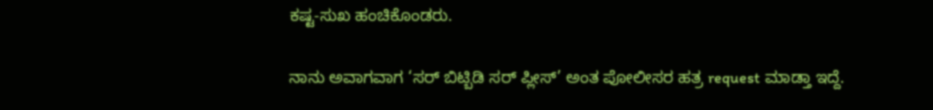ಕಷ್ಟ-ಸುಖ ಹಂಚಿಕೊಂಡರು.

ನಾನು ಅವಾಗವಾಗ ‘ಸರ್ ಬಿಟ್ಬಿಡಿ ಸರ್ ಪ್ಲೀಸ್’ ಅಂತ ಪೋಲೀಸರ ಹತ್ರ request ಮಾಡ್ತಾ ಇದ್ದೆ.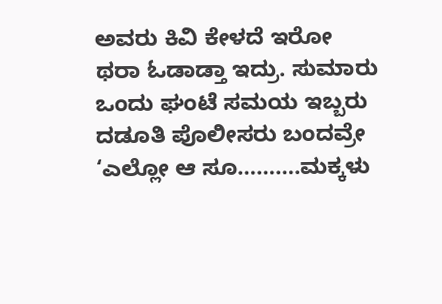ಅವರು ಕಿವಿ ಕೇಳದೆ ಇರೋ ಥರಾ ಓಡಾಡ್ತಾ ಇದ್ರು. ಸುಮಾರು ಒಂದು ಘಂಟೆ ಸಮಯ ಇಬ್ಬರು ದಡೂತಿ ಪೊಲೀಸರು ಬಂದವ್ರೇ ‘ಎಲ್ಲೋ ಆ ಸೂ……….ಮಕ್ಕಳು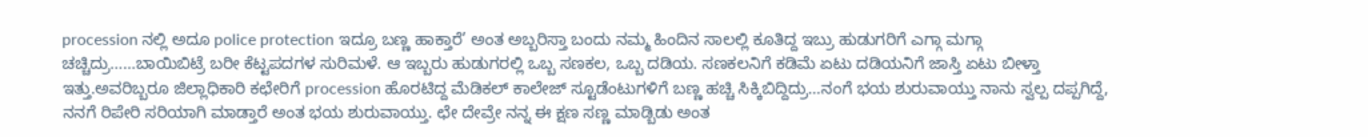procession ನಲ್ಲಿ ಅದೂ police protection ಇದ್ರೂ ಬಣ್ಣ ಹಾಕ್ತಾರೆ’ ಅಂತ ಅಬ್ಬರಿಸ್ತಾ ಬಂದು ನಮ್ಮ ಹಿಂದಿನ ಸಾಲಲ್ಲಿ ಕೂತಿದ್ದ ಇಬ್ರು ಹುಡುಗರಿಗೆ ಎಗ್ಗಾ ಮಗ್ಗಾ ಚಚ್ಚಿದ್ರು……ಬಾಯಿಬಿಟ್ರೆ ಬರೀ ಕೆಟ್ಟಪದಗಳ ಸುರಿಮಳೆ. ಆ ಇಬ್ಬರು ಹುಡುಗರಲ್ಲಿ ಒಬ್ಬ ಸಣಕಲ, ಒಬ್ಬ ದಡಿಯ. ಸಣಕಲನಿಗೆ ಕಡಿಮೆ ಏಟು ದಡಿಯನಿಗೆ ಜಾಸ್ತಿ ಏಟು ಬೀಳ್ತಾ ಇತ್ತು.ಅವರಿಬ್ಬರೂ ಜಿಲ್ಲಾಧಿಕಾರಿ ಕಛೇರಿಗೆ procession ಹೊರಟಿದ್ದ ಮೆಡಿಕಲ್ ಕಾಲೇಜ್ ಸ್ಟೂಡೆಂಟುಗಳಿಗೆ ಬಣ್ಣ ಹಚ್ಚಿ ಸಿಕ್ಕಿಬಿದ್ದಿದ್ರು…ನಂಗೆ ಭಯ ಶುರುವಾಯ್ತು ನಾನು ಸ್ವಲ್ಪ ದಪ್ಪಗಿದ್ದೆ, ನನಗೆ ರಿಪೇರಿ ಸರಿಯಾಗಿ ಮಾಡ್ತಾರೆ ಅಂತ ಭಯ ಶುರುವಾಯ್ತು. ಛೇ ದೇವ್ರೇ ನನ್ನ ಈ ಕ್ಷಣ ಸಣ್ಣ ಮಾಡ್ಬಿಡು ಅಂತ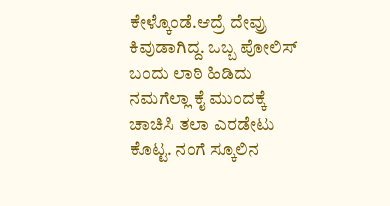ಕೇಳ್ಕೊಂಡೆ.ಆದ್ರೆ ದೇವ್ರು ಕಿವುಡಾಗಿದ್ದ. ಒಬ್ಬ ಪೋಲಿಸ್ ಬಂದು ಲಾಠಿ ಹಿಡಿದು ನಮಗೆಲ್ಲಾ ಕೈ ಮುಂದಕ್ಕೆ ಚಾಚಿಸಿ ತಲಾ ಎರಡೇಟು ಕೊಟ್ಟ. ನಂಗೆ ಸ್ಕೂಲಿನ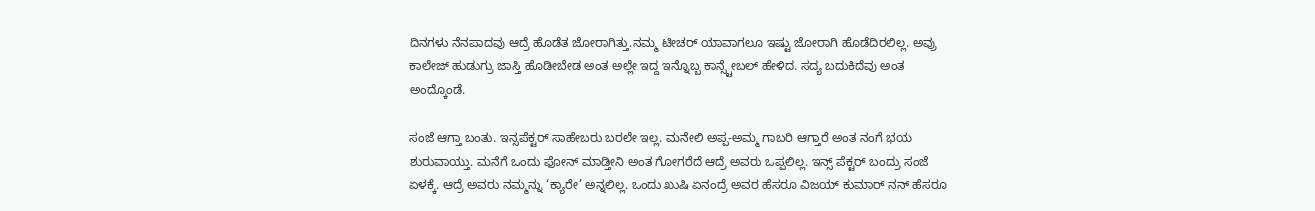ದಿನಗಳು ನೆನಪಾದವು ಆದ್ರೆ ಹೊಡೆತ ಜೋರಾಗಿತ್ತು.ನಮ್ಮ ಟೀಚರ್ ಯಾವಾಗಲೂ ಇಷ್ಟು ಜೋರಾಗಿ ಹೊಡೆದಿರಲಿಲ್ಲ. ಅವ್ರು ಕಾಲೇಜ್ ಹುಡುಗ್ರು ಜಾಸ್ತಿ ಹೊಡೀಬೇಡ ಅಂತ ಅಲ್ಲೇ ಇದ್ದ ಇನ್ನೊಬ್ಬ ಕಾನ್ಸ್ಟೇಬಲ್ ಹೇಳಿದ. ಸದ್ಯ ಬದುಕಿದೆವು ಅಂತ ಅಂದ್ಕೊಂಡೆ.

ಸಂಜೆ ಆಗ್ತಾ ಬಂತು. ಇನ್ಸಪೆಕ್ಟರ್ ಸಾಹೇಬರು ಬರಲೇ ಇಲ್ಲ. ಮನೇಲಿ ಅಪ್ಪ-ಅಮ್ಮ ಗಾಬರಿ ಆಗ್ತಾರೆ ಅಂತ ನಂಗೆ ಭಯ ಶುರುವಾಯ್ತು. ಮನೆಗೆ ಒಂದು ಫೋನ್ ಮಾಡ್ತೀನಿ ಅಂತ ಗೋಗರೆದೆ ಆದ್ರೆ ಅವರು ಒಪ್ಪಲಿಲ್ಲ. ಇನ್ಸ್ ಪೆಕ್ಟರ್ ಬಂದ್ರು ಸಂಜೆ ಏಳಕ್ಕೆ. ಆದ್ರೆ ಅವರು ನಮ್ಮನ್ನು ‘ಕ್ಯಾರೇ’ ಅನ್ನಲಿಲ್ಲ. ಒಂದು ಖುಷಿ ಏನಂದ್ರೆ ಅವರ ಹೆಸರೂ ವಿಜಯ್ ಕುಮಾರ್ ನನ್ ಹೆಸರೂ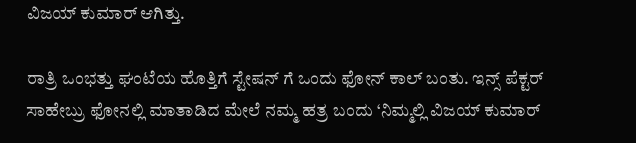ವಿಜಯ್ ಕುಮಾರ್ ಆಗಿತ್ತು.

ರಾತ್ರಿ ಒಂಭತ್ತು ಘಂಟೆಯ ಹೊತ್ತಿಗೆ ಸ್ಟೇಷನ್ ಗೆ ಒಂದು ಫೋನ್ ಕಾಲ್ ಬಂತು. ಇನ್ಸ್ ಪೆಕ್ಟರ್ ಸಾಹೇಬ್ರು ಫೋನಲ್ಲಿ ಮಾತಾಡಿದ ಮೇಲೆ ನಮ್ಮ ಹತ್ರ ಬಂದು ‘ನಿಮ್ಮಲ್ಲಿ ವಿಜಯ್ ಕುಮಾರ್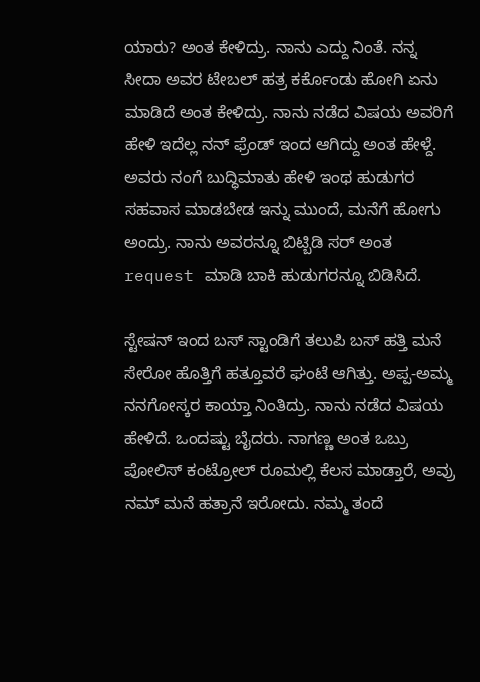ಯಾರು? ಅಂತ ಕೇಳಿದ್ರು. ನಾನು ಎದ್ದು ನಿಂತೆ. ನನ್ನ ಸೀದಾ ಅವರ ಟೇಬಲ್ ಹತ್ರ ಕರ್ಕೊಂಡು ಹೋಗಿ ಏನು ಮಾಡಿದೆ ಅಂತ ಕೇಳಿದ್ರು. ನಾನು ನಡೆದ ವಿಷಯ ಅವರಿಗೆ ಹೇಳಿ ಇದೆಲ್ಲ ನನ್ ಫ್ರೆಂಡ್ ಇಂದ ಆಗಿದ್ದು ಅಂತ ಹೇಳ್ದೆ. ಅವರು ನಂಗೆ ಬುದ್ಧಿಮಾತು ಹೇಳಿ ಇಂಥ ಹುಡುಗರ ಸಹವಾಸ ಮಾಡಬೇಡ ಇನ್ನು ಮುಂದೆ, ಮನೆಗೆ ಹೋಗು ಅಂದ್ರು. ನಾನು ಅವರನ್ನೂ ಬಿಟ್ಬಿಡಿ ಸರ್ ಅಂತ request ಮಾಡಿ ಬಾಕಿ ಹುಡುಗರನ್ನೂ ಬಿಡಿಸಿದೆ.

ಸ್ಟೇಷನ್ ಇಂದ ಬಸ್ ಸ್ಟಾಂಡಿಗೆ ತಲುಪಿ ಬಸ್ ಹತ್ತಿ ಮನೆ ಸೇರೋ ಹೊತ್ತಿಗೆ ಹತ್ತೂವರೆ ಘಂಟೆ ಆಗಿತ್ತು. ಅಪ್ಪ-ಅಮ್ಮ ನನಗೋಸ್ಕರ ಕಾಯ್ತಾ ನಿಂತಿದ್ರು. ನಾನು ನಡೆದ ವಿಷಯ ಹೇಳಿದೆ. ಒಂದಷ್ಟು ಬೈದರು. ನಾಗಣ್ಣ ಅಂತ ಒಬ್ರು ಪೋಲಿಸ್ ಕಂಟ್ರೋಲ್ ರೂಮಲ್ಲಿ ಕೆಲಸ ಮಾಡ್ತಾರೆ, ಅವ್ರು ನಮ್ ಮನೆ ಹತ್ರಾನೆ ಇರೋದು. ನಮ್ಮ ತಂದೆ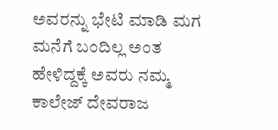ಅವರನ್ನು ಭೇಟಿ ಮಾಡಿ ಮಗ ಮನೆಗೆ ಬಂದಿಲ್ಲ ಅಂತ ಹೇಳಿದ್ದಕ್ಕೆ ಅವರು ನಮ್ಮ ಕಾಲೇಜ್ ದೇವರಾಜ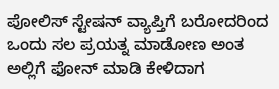ಪೋಲಿಸ್ ಸ್ಟೇಷನ್ ವ್ಯಾಪ್ತಿಗೆ ಬರೋದರಿಂದ ಒಂದು ಸಲ ಪ್ರಯತ್ನ ಮಾಡೋಣ ಅಂತ ಅಲ್ಲಿಗೆ ಫೋನ್ ಮಾಡಿ ಕೇಳಿದಾಗ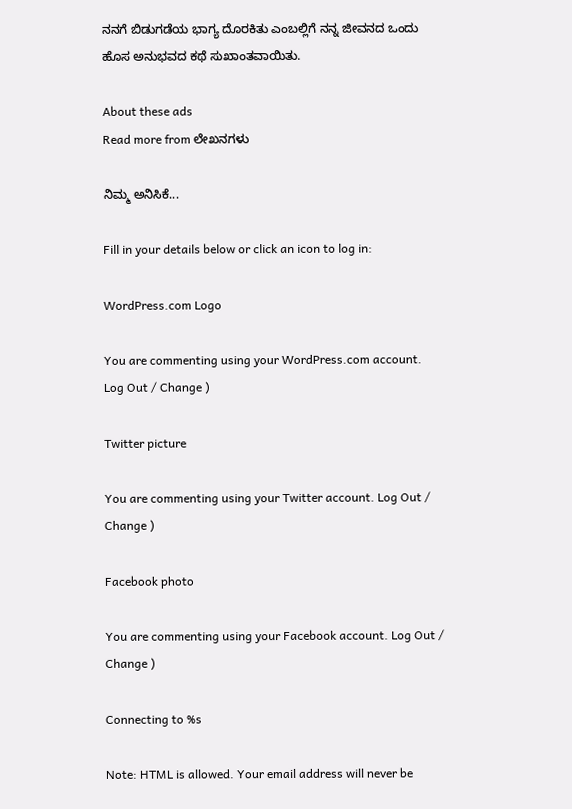ನನಗೆ ಬಿಡುಗಡೆಯ ಭಾಗ್ಯ ದೊರಕಿತು ಎಂಬಲ್ಲಿಗೆ ನನ್ನ ಜೀವನದ ಒಂದು ಹೊಸ ಅನುಭವದ ಕಥೆ ಸುಖಾಂತವಾಯಿತು.

About these ads
Read more from ಲೇಖನಗಳು

ನಿಮ್ಮ ಅನಿಸಿಕೆ...

Fill in your details below or click an icon to log in:

WordPress.com Logo

You are commenting using your WordPress.com account. Log Out / Change )

Twitter picture

You are commenting using your Twitter account. Log Out / Change )

Facebook photo

You are commenting using your Facebook account. Log Out / Change )

Connecting to %s

Note: HTML is allowed. Your email address will never be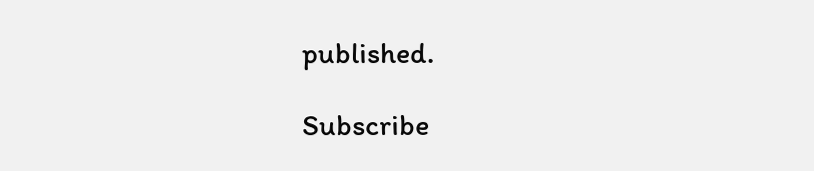published.

Subscribe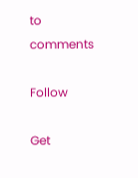to comments

Follow

Get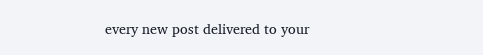every new post delivered to your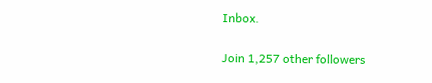Inbox.

Join 1,257 other followers